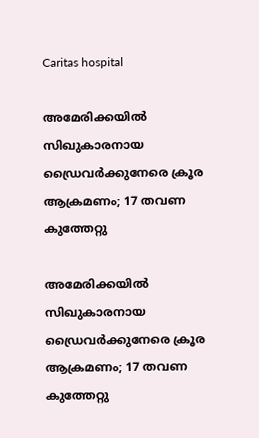Caritas hospital

അമേരിക്കയില്‍ സിഖുകാരനായ ഡ്രൈവര്‍ക്കുനേരെ ക്രൂര ആക്രമണം; 17 തവണ കുത്തേറ്റു

അമേരിക്കയില്‍ സിഖുകാരനായ ഡ്രൈവര്‍ക്കുനേരെ ക്രൂര ആക്രമണം; 17 തവണ കുത്തേറ്റു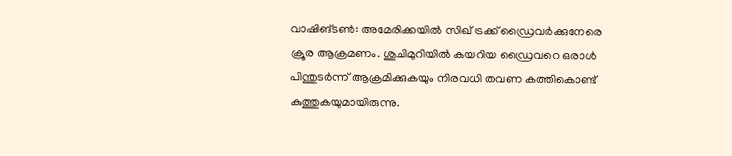വാഷിങ്ടണ്‍: അമേരിക്കയില്‍ സിഖ് ട്രക്ക് ഡ്രൈവര്‍ക്കുനേരെ ക്രൂര ആക്രമണം. ശുചിമുറിയില്‍ കയറിയ ഡ്രൈവറെ ഒരാള്‍ പിന്തുടര്‍ന്ന് ആക്രമിക്കുകയും നിരവധി തവണ കത്തികൊണ്ട് കുത്തുകയുമായിരുന്നു.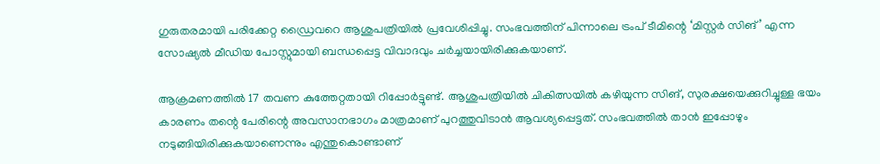ഗുരുതരമായി പരിക്കേറ്റ ഡ്രൈവറെ ആശുപത്രിയില്‍ പ്രവേശിപ്പിച്ചു. സംഭവത്തിന് പിന്നാലെ ട്രംപ് ടീമിന്റെ ‘മിസ്റ്റര്‍ സിങ്’ എന്ന സോഷ്യല്‍ മീഡിയ പോസ്റ്റുമായി ബന്ധപ്പെട്ട വിവാദവും ചര്‍ച്ചയായിരിക്കുകയാണ്.

ആക്രമണത്തില്‍ 17 തവണ കുത്തേറ്റതായി റിപ്പോര്‍ട്ടുണ്ട്. ആശുപത്രിയില്‍ ചികിത്സയില്‍ കഴിയുന്ന സിങ്, സുരക്ഷയെക്കുറിച്ചുള്ള ഭയം കാരണം തന്റെ പേരിന്റെ അവസാനഭാഗം മാത്രമാണ് പുറത്തുവിടാന്‍ ആവശ്യപ്പെട്ടത്. സംഭവത്തില്‍ താന്‍ ഇപ്പോഴും നടുങ്ങിയിരിക്കുകയാണെന്നും എന്തുകൊണ്ടാണ്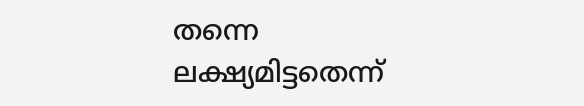തന്നെ ലക്ഷ്യമിട്ടതെന്ന്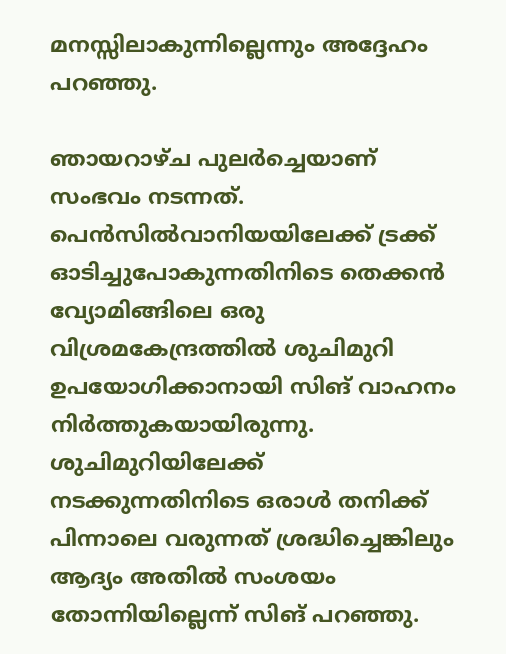മനസ്സിലാകുന്നില്ലെന്നും അദ്ദേഹം പറഞ്ഞു.

ഞായറാഴ്ച പുലര്‍ച്ചെയാണ് സംഭവം നടന്നത്. പെന്‍സില്‍വാനിയയിലേക്ക് ട്രക്ക് ഓടിച്ചുപോകുന്നതിനിടെ തെക്കന്‍ വ്യോമിങ്ങിലെ ഒരു വിശ്രമകേന്ദ്രത്തില്‍ ശുചിമുറി ഉപയോഗിക്കാനായി സിങ് വാഹനം നിര്‍ത്തുകയായിരുന്നു. ശുചിമുറിയിലേക്ക് നടക്കുന്നതിനിടെ ഒരാള്‍ തനിക്ക് പിന്നാലെ വരുന്നത് ശ്രദ്ധിച്ചെങ്കിലും ആദ്യം അതില്‍ സംശയം തോന്നിയില്ലെന്ന് സിങ് പറഞ്ഞു.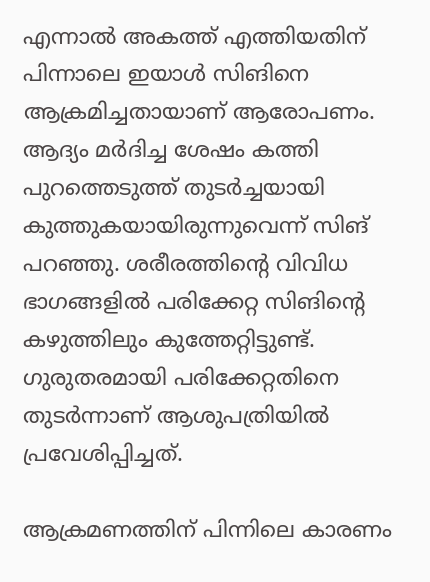എന്നാല്‍ അകത്ത് എത്തിയതിന് പിന്നാലെ ഇയാള്‍ സിങിനെ ആക്രമിച്ചതായാണ് ആരോപണം. ആദ്യം മര്‍ദിച്ച ശേഷം കത്തി പുറത്തെടുത്ത് തുടര്‍ച്ചയായി കുത്തുകയായിരുന്നുവെന്ന് സിങ് പറഞ്ഞു. ശരീരത്തിന്റെ വിവിധ ഭാഗങ്ങളില്‍ പരിക്കേറ്റ സിങിന്റെ കഴുത്തിലും കുത്തേറ്റിട്ടുണ്ട്. ഗുരുതരമായി പരിക്കേറ്റതിനെ തുടര്‍ന്നാണ് ആശുപത്രിയില്‍ പ്രവേശിപ്പിച്ചത്.

ആക്രമണത്തിന് പിന്നിലെ കാരണം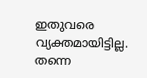ഇതുവരെ വ്യക്തമായിട്ടില്ല. തന്നെ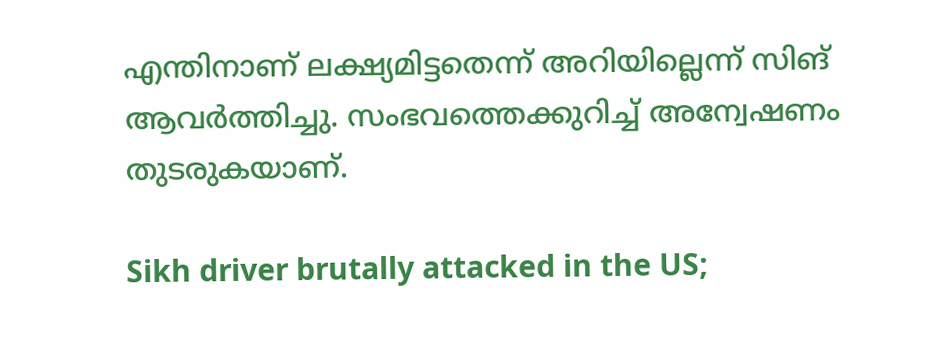എന്തിനാണ് ലക്ഷ്യമിട്ടതെന്ന് അറിയില്ലെന്ന് സിങ് ആവര്‍ത്തിച്ചു. സംഭവത്തെക്കുറിച്ച് അന്വേഷണം തുടരുകയാണ്.

Sikh driver brutally attacked in the US;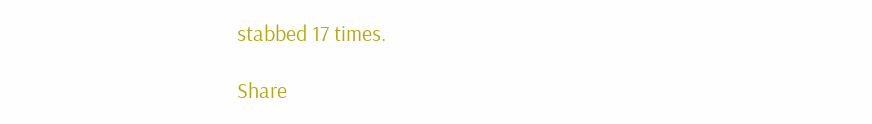stabbed 17 times.

Share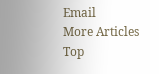Email
More Articles
Top